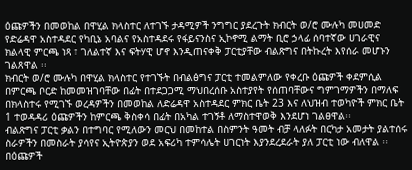ዕጩዎችን በመወከል በዋሂል ክላስተር ለተገኙ ታዳሚዎች ንግግር ያደረጉት ክብርት ወ/ሮ ሙሉካ መሀመድ የድሬዳዋ አስተዳደር የካቢኔ አባልና የአስተዳደሩ የፋይናንስና ኢኮኖሚ ልማት ቢሮ ኃላፊ ሰባተኛው ሀገራዊና ክልላዊ ምርጫ ነጻ ፣ ገለልተኛ እና ፍትሃዊ ሆኖ እንዲጠናቀቅ ፓርቲያቸው ብልጽግና በትኩረት እየሰራ መሆኑን ገልጸዋል ፡፡
ክብርት ወ/ሮ ሙሉካ በዋሂል ክላስተር የተገኙት በብልፅግና ፓርቲ ተመልምለው የቀረቡ ዕጩዎች ቀደምሲል በምርጫ ቦርድ ከመመዝገባቸው በፊት በተደጋጋሚ ማህበረሰቡ አስተያየት የሰጠባቸውና ግምገማዎችን በማለፍ በክላስተሩ የሚገኙ ወረዳዎችን በመወከል ለድሬዳዋ አስተዳደር ምክር ቤት 23 እና ለህዝብ ተወካዮች ምክር ቤት 1 ተወዳዳሪ ዕጩዎችን ከምርጫ ቅስቀሳ በፊት በአካል ተገኝቶ ለማስተዋወቅ እንደሆነ ገልፀዋል፡፡
ብልጽግና ፓርቲ ቃልን በተግባር የሚለውን መርህ በመከተል በስምንት ዓመት ብቻ ላለፉት በርካታ አመታት ያልተሰሩ ስራዎችን በመስራት ያሳየና ኢትዮጵያን ወደ አፍሪካ ተምሳሌት ሀገርነት እያንደረደራት ያለ ፓርቲ ነው ብለዋል ፡፡
በዕጩዎች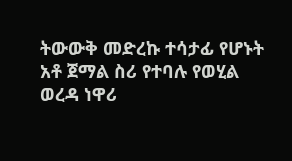ትውውቅ መድረኩ ተሳታፊ የሆኑት አቶ ጀማል ስሪ የተባሉ የወሂል ወረዳ ነዋሪ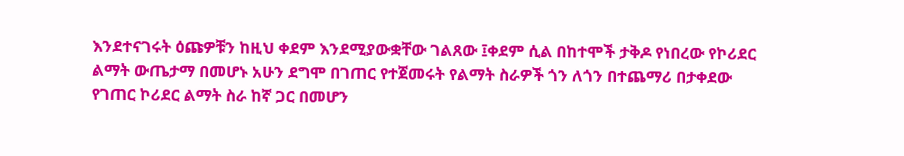እንደተናገሩት ዕጩዎቹን ከዚህ ቀደም እንደሚያውቋቸው ገልጸው ፤ቀደም ሲል በከተሞች ታቅዶ የነበረው የኮሪደር ልማት ውጤታማ በመሆኑ አሁን ደግሞ በገጠር የተጀመሩት የልማት ስራዎች ጎን ለጎን በተጨማሪ በታቀደው የገጠር ኮሪደር ልማት ስራ ከኛ ጋር በመሆን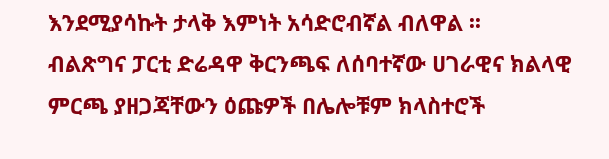እንደሚያሳኩት ታላቅ እምነት አሳድሮብኛል ብለዋል ፡፡
ብልጽግና ፓርቲ ድሬዳዋ ቅርንጫፍ ለሰባተኛው ሀገራዊና ክልላዊ ምርጫ ያዘጋጃቸውን ዕጩዎች በሌሎቹም ክላስተሮች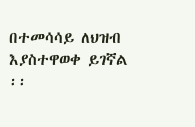በተመሳሳይ ለህዝብ እያስተዋወቀ ይገኛል ፡፡